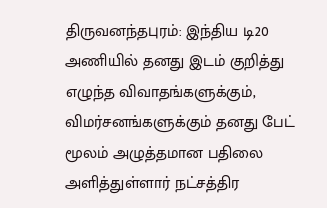திருவனந்தபுரம்: இந்திய டி20 அணியில் தனது இடம் குறித்து எழுந்த விவாதங்களுக்கும், விமர்சனங்களுக்கும் தனது பேட் மூலம் அழுத்தமான பதிலை அளித்துள்ளார் நட்சத்திர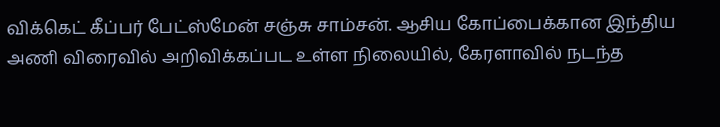விக்கெட் கீப்பர் பேட்ஸ்மேன் சஞ்சு சாம்சன். ஆசிய கோப்பைக்கான இந்திய அணி விரைவில் அறிவிக்கப்பட உள்ள நிலையில், கேரளாவில் நடந்த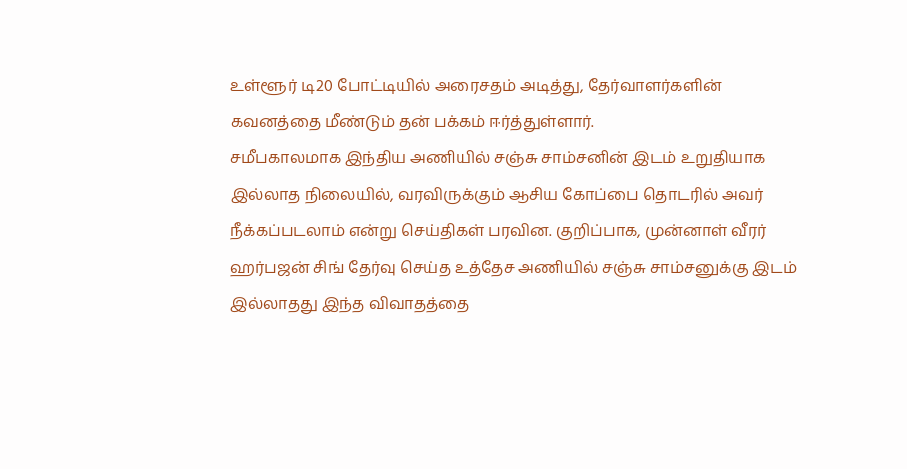உள்ளூர் டி20 போட்டியில் அரைசதம் அடித்து, தேர்வாளர்களின் கவனத்தை மீண்டும் தன் பக்கம் ஈர்த்துள்ளார்.
சமீபகாலமாக இந்திய அணியில் சஞ்சு சாம்சனின் இடம் உறுதியாக இல்லாத நிலையில், வரவிருக்கும் ஆசிய கோப்பை தொடரில் அவர் நீக்கப்படலாம் என்று செய்திகள் பரவின. குறிப்பாக, முன்னாள் வீரர் ஹர்பஜன் சிங் தேர்வு செய்த உத்தேச அணியில் சஞ்சு சாம்சனுக்கு இடம் இல்லாதது இந்த விவாதத்தை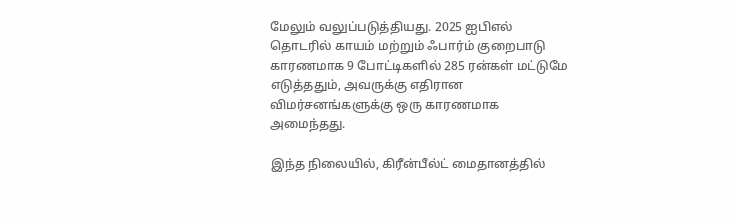மேலும் வலுப்படுத்தியது. 2025 ஐபிஎல் தொடரில் காயம் மற்றும் ஃபார்ம் குறைபாடு காரணமாக 9 போட்டிகளில் 285 ரன்கள் மட்டுமே எடுத்ததும், அவருக்கு எதிரான விமர்சனங்களுக்கு ஒரு காரணமாக அமைந்தது.

இந்த நிலையில், கிரீன்பீல்ட் மைதானத்தில்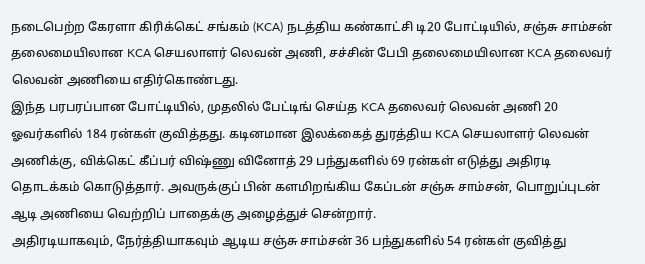நடைபெற்ற கேரளா கிரிக்கெட் சங்கம் (KCA) நடத்திய கண்காட்சி டி20 போட்டியில், சஞ்சு சாம்சன் தலைமையிலான KCA செயலாளர் லெவன் அணி, சச்சின் பேபி தலைமையிலான KCA தலைவர் லெவன் அணியை எதிர்கொண்டது.
இந்த பரபரப்பான போட்டியில், முதலில் பேட்டிங் செய்த KCA தலைவர் லெவன் அணி 20 ஓவர்களில் 184 ரன்கள் குவித்தது. கடினமான இலக்கைத் துரத்திய KCA செயலாளர் லெவன் அணிக்கு, விக்கெட் கீப்பர் விஷ்ணு வினோத் 29 பந்துகளில் 69 ரன்கள் எடுத்து அதிரடி தொடக்கம் கொடுத்தார். அவருக்குப் பின் களமிறங்கிய கேப்டன் சஞ்சு சாம்சன், பொறுப்புடன் ஆடி அணியை வெற்றிப் பாதைக்கு அழைத்துச் சென்றார்.
அதிரடியாகவும், நேர்த்தியாகவும் ஆடிய சஞ்சு சாம்சன் 36 பந்துகளில் 54 ரன்கள் குவித்து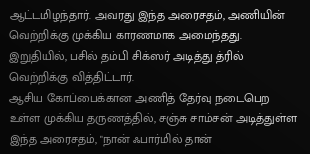ஆட்டமிழந்தார். அவரது இந்த அரைசதம், அணியின் வெற்றிக்கு முக்கிய காரணமாக அமைந்தது. இறுதியில், பசில் தம்பி சிக்ஸர் அடித்து த்ரில் வெற்றிக்கு வித்திட்டார்.
ஆசிய கோப்பைக்கான அணித் தேர்வு நடைபெற உள்ள முக்கிய தருணத்தில், சஞ்சு சாம்சன் அடித்துள்ள இந்த அரைசதம், "நான் ஃபார்மில் தான்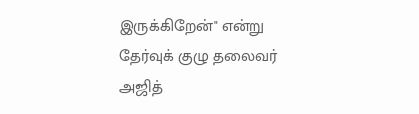இருக்கிறேன்" என்று தேர்வுக் குழு தலைவர் அஜித்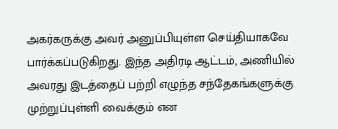அகர்கருக்கு அவர் அனுப்பியுள்ள செய்தியாகவே பார்க்கப்படுகிறது. இந்த அதிரடி ஆட்டம், அணியில் அவரது இடத்தைப் பற்றி எழுந்த சந்தேகங்களுக்கு முற்றுப்புள்ளி வைக்கும் என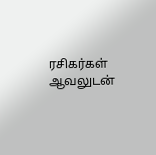ரசிகர்கள் ஆவலுடன்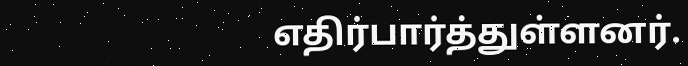எதிர்பார்த்துள்ளனர்.